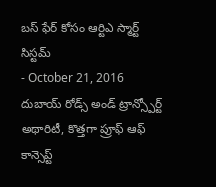బస్ ఫేర్ కోసం ఆర్టిఎ స్మార్ట్ సిస్టమ్
- October 21, 2016
దుబాయ్ రోడ్స్ అండ్ ట్రాన్స్పోర్ట్ అథారిటీ, కొత్తగా ప్రూఫ్ ఆఫ్ కాన్సెప్ట్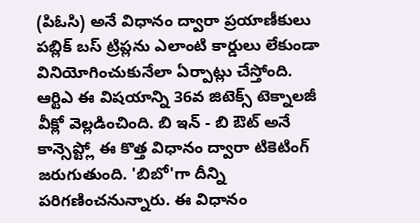(పిఓసి) అనే విధానం ద్వారా ప్రయాణీకులు పబ్లిక్ బస్ ట్రిప్లను ఎలాంటి కార్డులు లేకుండా వినియోగించుకునేలా ఏర్పాట్లు చేస్తోంది. ఆర్టిఎ ఈ విషయాన్ని 36వ జిటెక్స్ టెక్నాలజీ వీక్లో వెల్లడించింది. బి ఇన్ - బి ఔట్ అనే కాన్సెప్ట్లో ఈ కొత్త విధానం ద్వారా టికెటింగ్ జరుగుతుంది. 'బిబో'గా దీన్ని పరిగణించనున్నారు. ఈ విధానం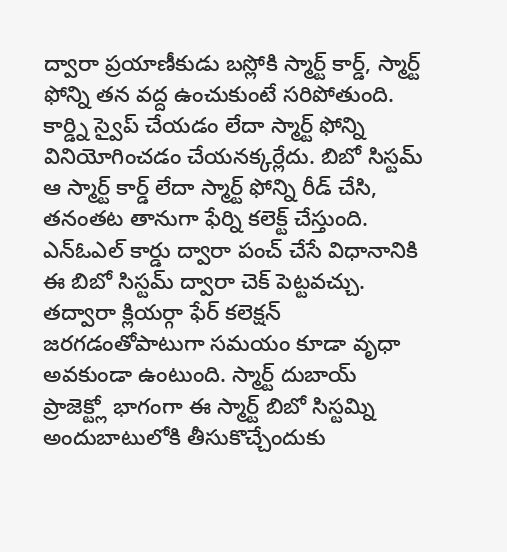ద్వారా ప్రయాణీకుడు బస్లోకి స్మార్ట్ కార్డ్, స్మార్ట్ ఫోన్ని తన వద్ద ఉంచుకుంటే సరిపోతుంది. కార్డ్ని స్వైప్ చేయడం లేదా స్మార్ట్ ఫోన్ని వినియోగించడం చేయనక్కర్లేదు. బిబో సిస్టమ్ ఆ స్మార్ట్ కార్డ్ లేదా స్మార్ట్ ఫోన్ని రీడ్ చేసి, తనంతట తానుగా ఫేర్ని కలెక్ట్ చేస్తుంది. ఎన్ఓఎల్ కార్డు ద్వారా పంచ్ చేసే విధానానికి ఈ బిబో సిస్టమ్ ద్వారా చెక్ పెట్టవచ్చు. తద్వారా క్లియర్గా ఫేర్ కలెక్షన్ జరగడంతోపాటుగా సమయం కూడా వృధా అవకుండా ఉంటుంది. స్మార్ట్ దుబాయ్ ప్రాజెక్ట్లో భాగంగా ఈ స్మార్ట్ బిబో సిస్టమ్ని అందుబాటులోకి తీసుకొచ్చేందుకు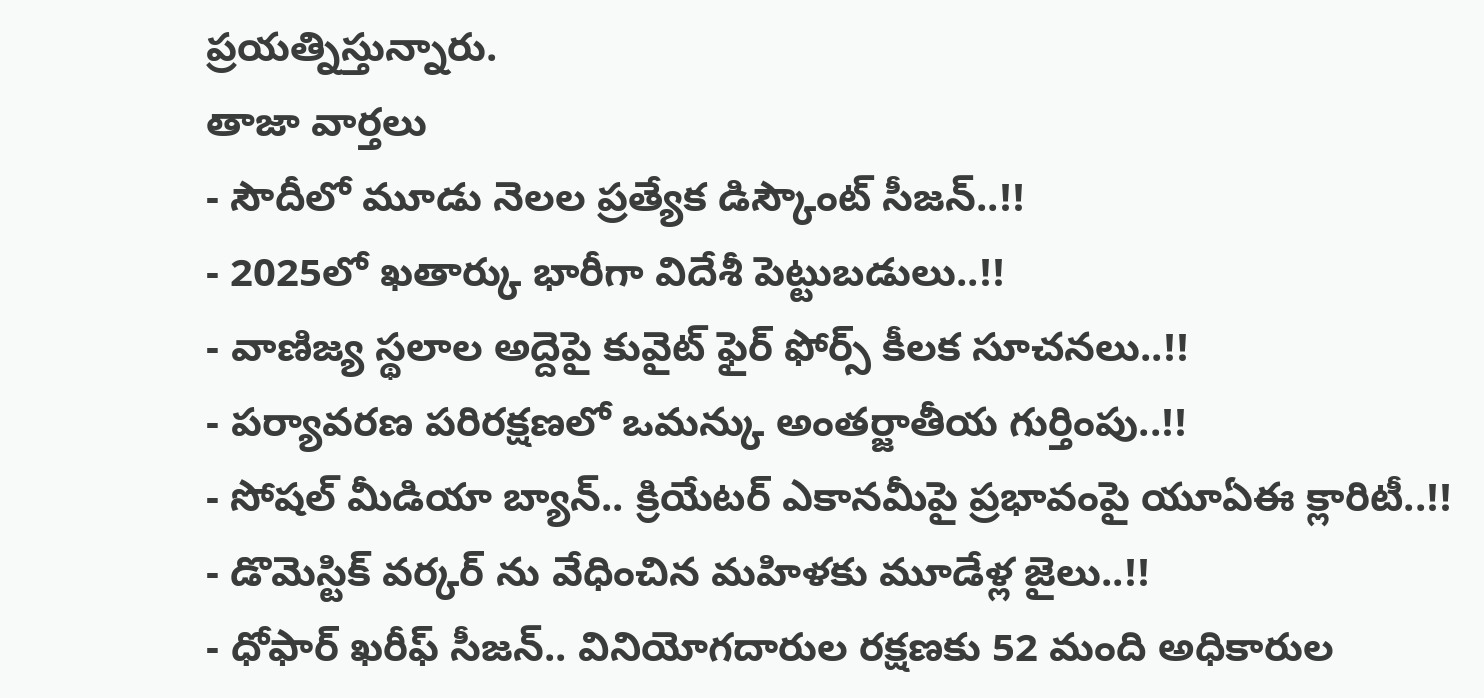ప్రయత్నిస్తున్నారు.
తాజా వార్తలు
- సౌదీలో మూడు నెలల ప్రత్యేక డిస్కౌంట్ సీజన్..!!
- 2025లో ఖతార్కు భారీగా విదేశీ పెట్టుబడులు..!!
- వాణిజ్య స్థలాల అద్దెపై కువైట్ ఫైర్ ఫోర్స్ కీలక సూచనలు..!!
- పర్యావరణ పరిరక్షణలో ఒమన్కు అంతర్జాతీయ గుర్తింపు..!!
- సోషల్ మీడియా బ్యాన్.. క్రియేటర్ ఎకానమీపై ప్రభావంపై యూఏఈ క్లారిటీ..!!
- డొమెస్టిక్ వర్కర్ ను వేధించిన మహిళకు మూడేళ్ల జైలు..!!
- ధోఫార్ ఖరీఫ్ సీజన్.. వినియోగదారుల రక్షణకు 52 మంది అధికారుల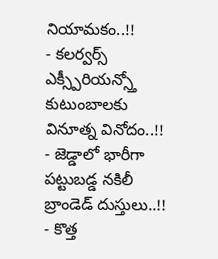నియామకం..!!
- కలర్వర్స్ ఎక్స్పీరియన్స్తో కుటుంబాలకు వినూత్న వినోదం..!!
- జెడ్డాలో భారీగా పట్టుబడ్డ నకిలీ బ్రాండెడ్ దుస్తులు..!!
- కొత్త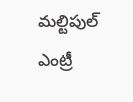మల్టిపుల్ ఎంట్రీ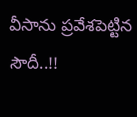వీసాను ప్రవేశపెట్టిన సౌదీ..!!